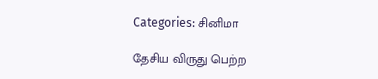Categories: சினிமா

தேசிய விருது பெற்ற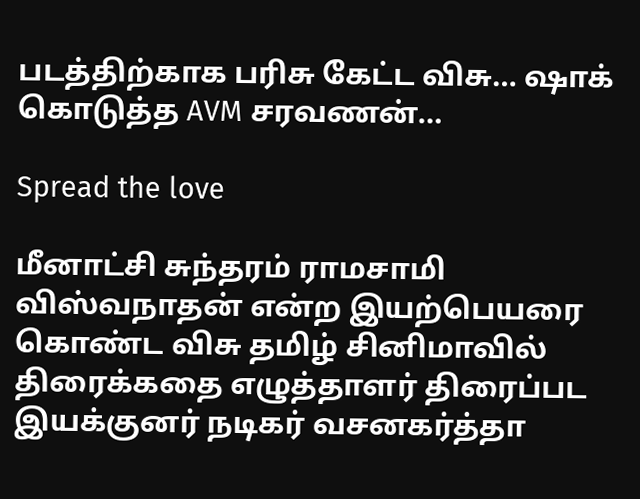படத்திற்காக பரிசு கேட்ட விசு… ஷாக் கொடுத்த AVM சரவணன்…

Spread the love

மீனாட்சி சுந்தரம் ராமசாமி விஸ்வநாதன் என்ற இயற்பெயரை கொண்ட விசு தமிழ் சினிமாவில் திரைக்கதை எழுத்தாளர் திரைப்பட இயக்குனர் நடிகர் வசனகர்த்தா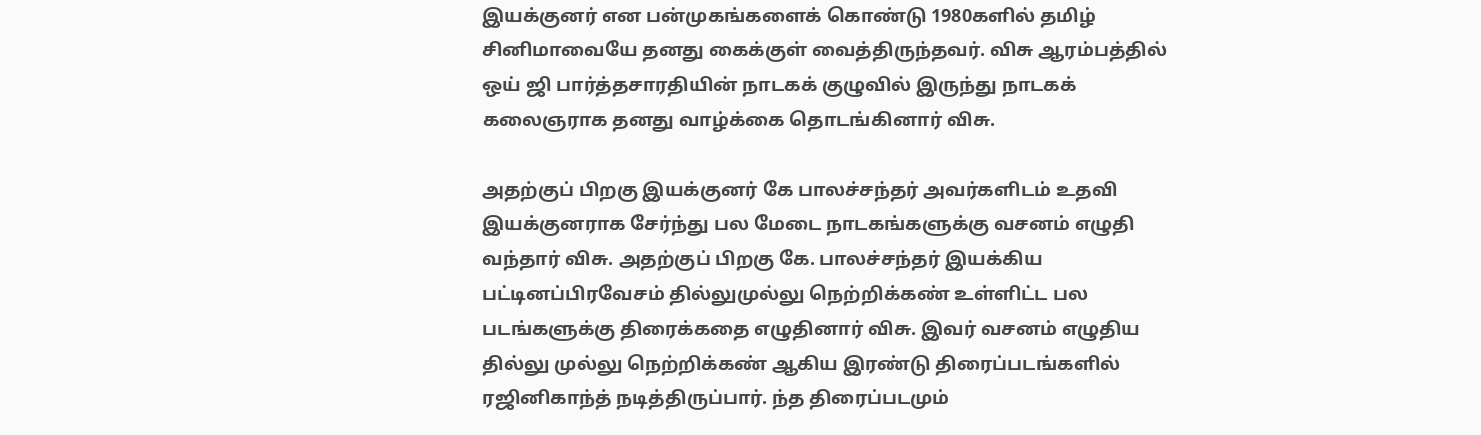இயக்குனர் என பன்முகங்களைக் கொண்டு 1980களில் தமிழ் சினிமாவையே தனது கைக்குள் வைத்திருந்தவர். விசு ஆரம்பத்தில் ஒய் ஜி பார்த்தசாரதியின் நாடகக் குழுவில் இருந்து நாடகக் கலைஞராக தனது வாழ்க்கை தொடங்கினார் விசு.

அதற்குப் பிறகு இயக்குனர் கே பாலச்சந்தர் அவர்களிடம் உதவி இயக்குனராக சேர்ந்து பல மேடை நாடகங்களுக்கு வசனம் எழுதி வந்தார் விசு. அதற்குப் பிறகு கே. பாலச்சந்தர் இயக்கிய பட்டினப்பிரவேசம் தில்லுமுல்லு நெற்றிக்கண் உள்ளிட்ட பல படங்களுக்கு திரைக்கதை எழுதினார் விசு. இவர் வசனம் எழுதிய தில்லு முல்லு நெற்றிக்கண் ஆகிய இரண்டு திரைப்படங்களில் ரஜினிகாந்த் நடித்திருப்பார். ந்த திரைப்படமும்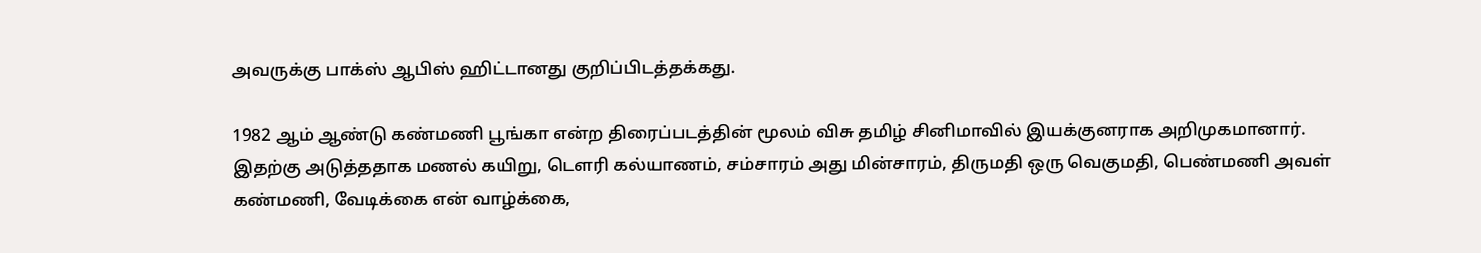அவருக்கு பாக்ஸ் ஆபிஸ் ஹிட்டானது குறிப்பிடத்தக்கது.

1982 ஆம் ஆண்டு கண்மணி பூங்கா என்ற திரைப்படத்தின் மூலம் விசு தமிழ் சினிமாவில் இயக்குனராக அறிமுகமானார். இதற்கு அடுத்ததாக மணல் கயிறு, டௌரி கல்யாணம், சம்சாரம் அது மின்சாரம், திருமதி ஒரு வெகுமதி, பெண்மணி அவள் கண்மணி, வேடிக்கை என் வாழ்க்கை,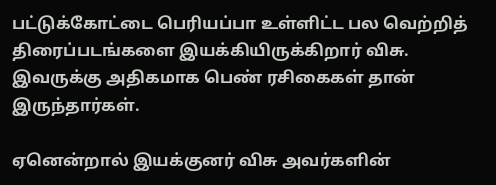பட்டுக்கோட்டை பெரியப்பா உள்ளிட்ட பல வெற்றித் திரைப்படங்களை இயக்கியிருக்கிறார் விசு. இவருக்கு அதிகமாக பெண் ரசிகைகள் தான் இருந்தார்கள்.

ஏனென்றால் இயக்குனர் விசு அவர்களின்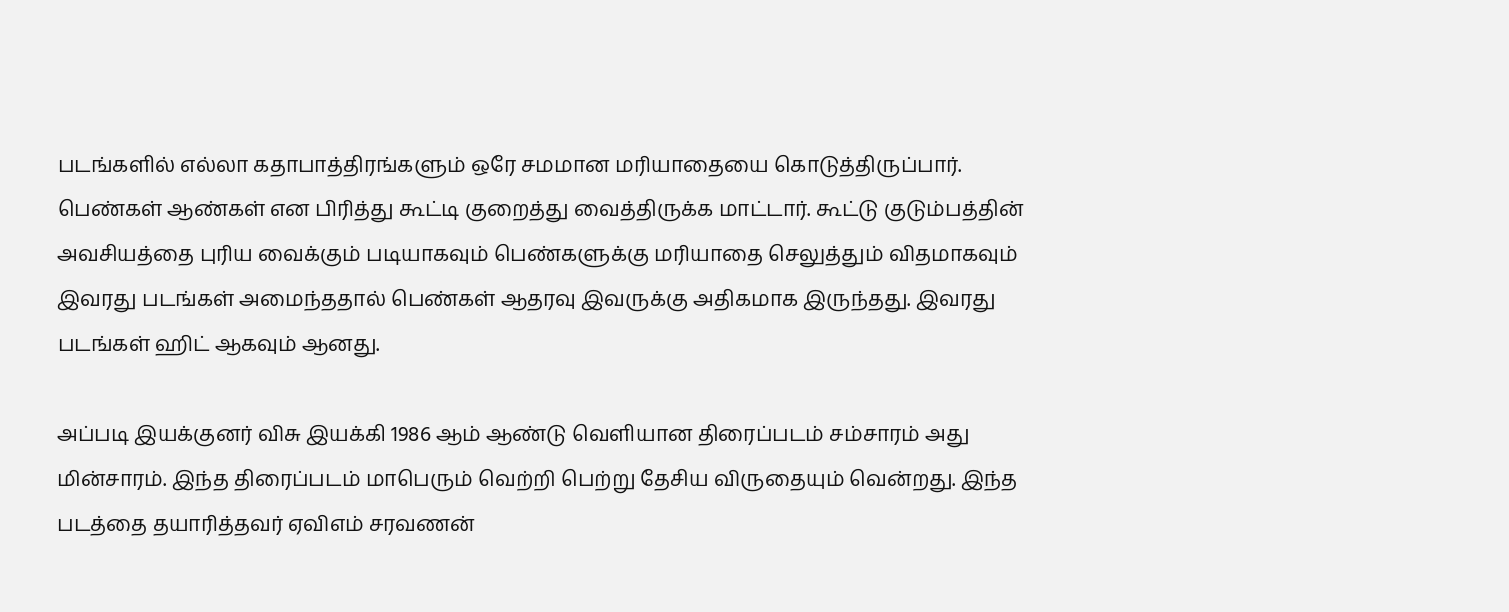படங்களில் எல்லா கதாபாத்திரங்களும் ஒரே சமமான மரியாதையை கொடுத்திருப்பார். பெண்கள் ஆண்கள் என பிரித்து கூட்டி குறைத்து வைத்திருக்க மாட்டார். கூட்டு குடும்பத்தின் அவசியத்தை புரிய வைக்கும் படியாகவும் பெண்களுக்கு மரியாதை செலுத்தும் விதமாகவும் இவரது படங்கள் அமைந்ததால் பெண்கள் ஆதரவு இவருக்கு அதிகமாக இருந்தது. இவரது படங்கள் ஹிட் ஆகவும் ஆனது.

அப்படி இயக்குனர் விசு இயக்கி 1986 ஆம் ஆண்டு வெளியான திரைப்படம் சம்சாரம் அது மின்சாரம். இந்த திரைப்படம் மாபெரும் வெற்றி பெற்று தேசிய விருதையும் வென்றது. இந்த படத்தை தயாரித்தவர் ஏவிஎம் சரவணன்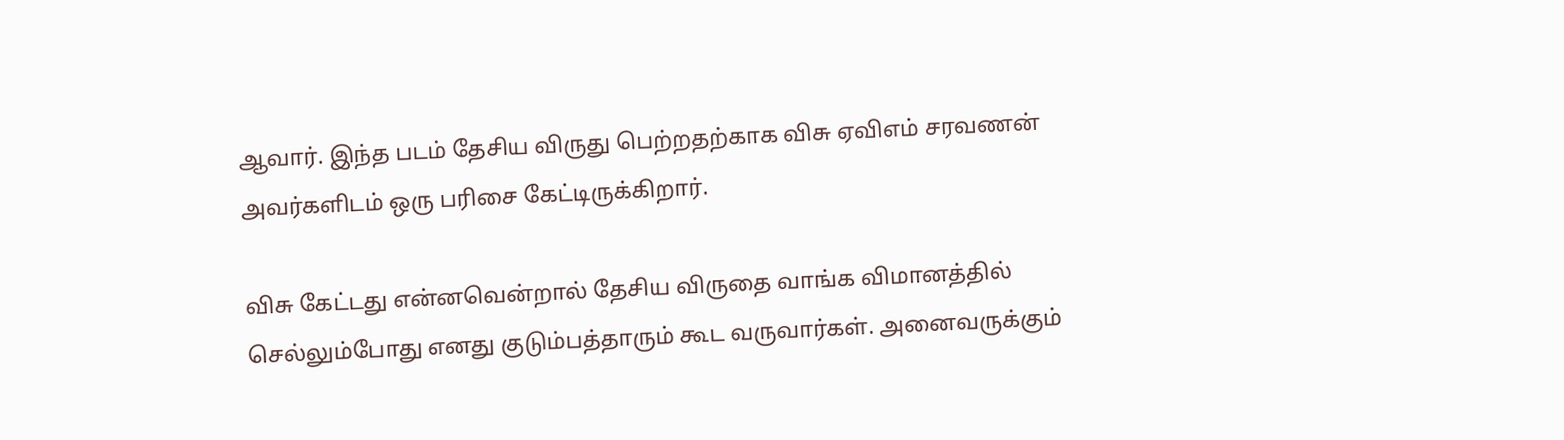ஆவார். இந்த படம் தேசிய விருது பெற்றதற்காக விசு ஏவிஎம் சரவணன் அவர்களிடம் ஒரு பரிசை கேட்டிருக்கிறார்.

விசு கேட்டது என்னவென்றால் தேசிய விருதை வாங்க விமானத்தில் செல்லும்போது எனது குடும்பத்தாரும் கூட வருவார்கள். அனைவருக்கும்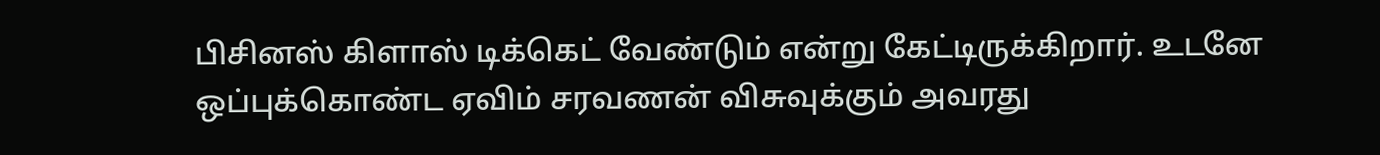பிசினஸ் கிளாஸ் டிக்கெட் வேண்டும் என்று கேட்டிருக்கிறார். உடனே ஒப்புக்கொண்ட ஏவிம் சரவணன் விசுவுக்கும் அவரது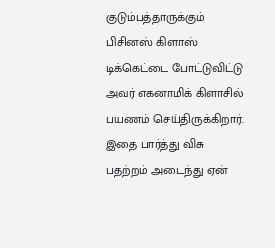குடும்பத்தாருக்கும் பிசினஸ் கிளாஸ் டிக்கெட்டை போட்டுவிட்டு அவர் எகனாமிக் கிளாசில் பயணம் செய்திருக்கிறார். இதை பார்த்து விசு பதற்றம் அடைந்து ஏன்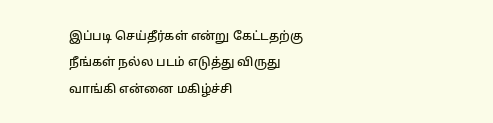இப்படி செய்தீர்கள் என்று கேட்டதற்கு நீங்கள் நல்ல படம் எடுத்து விருது வாங்கி என்னை மகிழ்ச்சி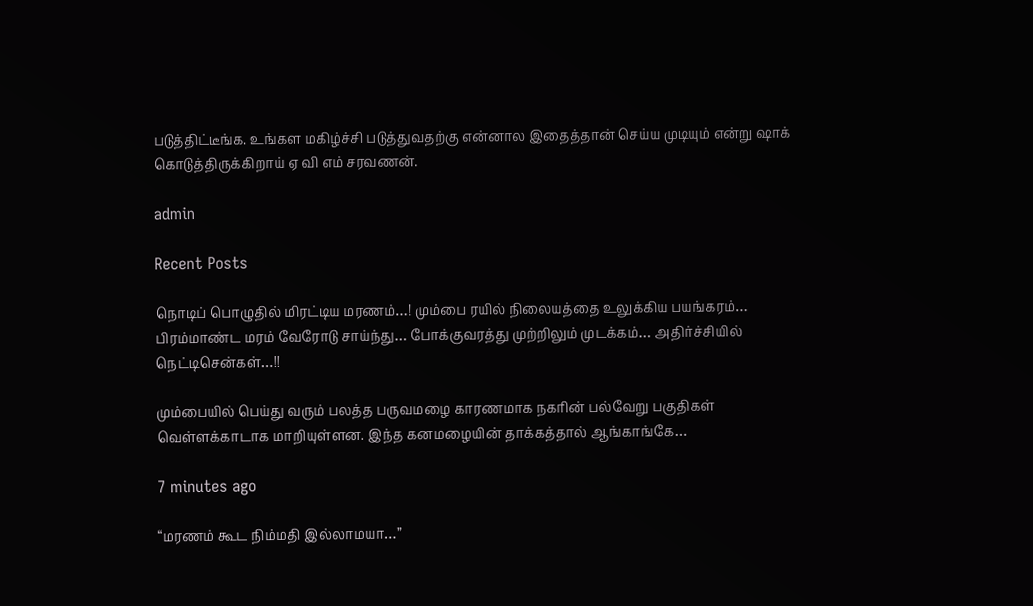படுத்திட்டீங்க. உங்கள மகிழ்ச்சி படுத்துவதற்கு என்னால இதைத்தான் செய்ய முடியும் என்று ஷாக் கொடுத்திருக்கிறாய் ஏ வி எம் சரவணன்.

admin

Recent Posts

நொடிப் பொழுதில் மிரட்டிய மரணம்…! மும்பை ரயில் நிலையத்தை உலுக்கிய பயங்கரம்… பிரம்மாண்ட மரம் வேரோடு சாய்ந்து… போக்குவரத்து முற்றிலும் முடக்கம்… அதிர்ச்சியில் நெட்டிசென்கள்…!!

மும்பையில் பெய்து வரும் பலத்த பருவமழை காரணமாக நகரின் பல்வேறு பகுதிகள் வெள்ளக்காடாக மாறியுள்ளன. இந்த கனமழையின் தாக்கத்தால் ஆங்காங்கே…

7 minutes ago

“மரணம் கூட நிம்மதி இல்லாமயா…”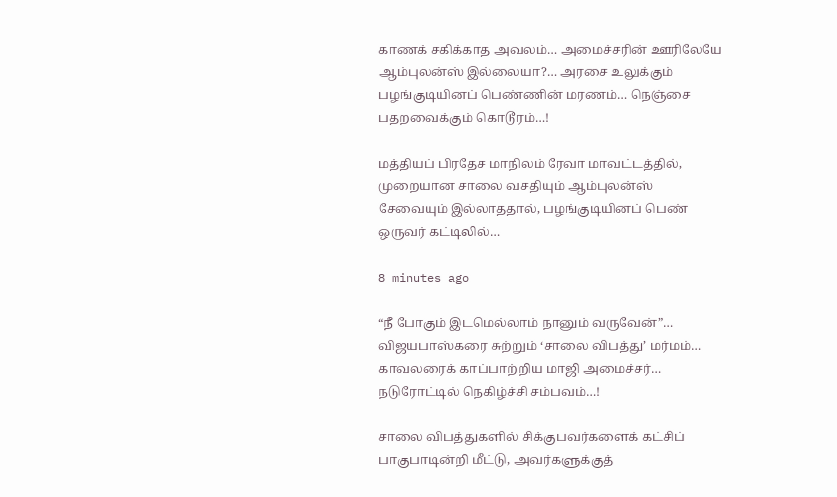காணக் சகிக்காத அவலம்… அமைச்சரின் ஊரிலேயே ஆம்புலன்ஸ் இல்லையா?… அரசை உலுக்கும் பழங்குடியினப் பெண்ணின் மரணம்… நெஞ்சை பதறவைக்கும் கொடூரம்…!

மத்தியப் பிரதேச மாநிலம் ரேவா மாவட்டத்தில், முறையான சாலை வசதியும் ஆம்புலன்ஸ் சேவையும் இல்லாததால், பழங்குடியினப் பெண் ஒருவர் கட்டிலில்…

8 minutes ago

“நீ போகும் இடமெல்லாம் நானும் வருவேன்”… விஜயபாஸ்கரை சுற்றும் ‘சாலை விபத்து’ மர்மம்… காவலரைக் காப்பாற்றிய மாஜி அமைச்சர்… நடுரோட்டில் நெகிழ்ச்சி சம்பவம்…!

சாலை விபத்துகளில் சிக்குபவர்களைக் கட்சிப் பாகுபாடின்றி மீட்டு, அவர்களுக்குத்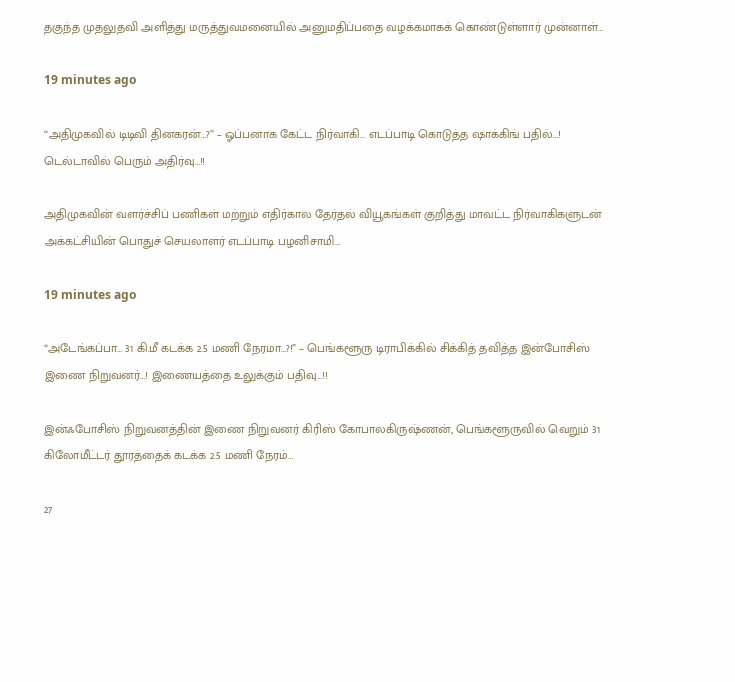தகுந்த முதலுதவி அளித்து மருத்துவமனையில் அனுமதிப்பதை வழக்கமாகக் கொண்டுள்ளார் முன்னாள்…

19 minutes ago

“அதிமுகவில் டிடிவி தினகரன்…?” – ஓப்பனாக கேட்ட நிர்வாகி… எடப்பாடி கொடுத்த ஷாக்கிங் பதில்…! டெல்டாவில் பெரும் அதிர்வு…!!

அதிமுகவின் வளர்ச்சிப் பணிகள் மற்றும் எதிர்கால தேர்தல் வியூகங்கள் குறித்து மாவட்ட நிர்வாகிகளுடன் அக்கட்சியின் பொதுச் செயலாளர் எடப்பாடி பழனிசாமி…

19 minutes ago

“அடேங்கப்பா… 31 கி.மீ கடக்க 2.5 மணி நேரமா…?!” – பெங்களூரு டிராபிக்கில் சிக்கித் தவித்த இன்போசிஸ் இணை நிறுவனர்…! இணையத்தை உலுக்கும் பதிவு…!!

இன்ஃபோசிஸ் நிறுவனத்தின் இணை நிறுவனர் கிரிஸ் கோபாலகிருஷ்ணன், பெங்களூருவில் வெறும் 31 கிலோமீட்டர் தூரத்தைக் கடக்க 2.5 மணி நேரம்…

27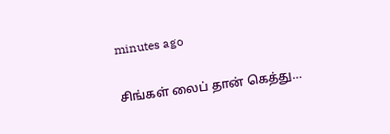minutes ago

சிங்கள் லைப் தான் கெத்து…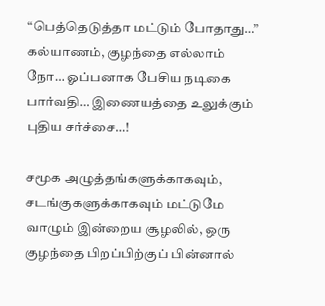“பெத்தெடுத்தா மட்டும் போதாது…” கல்யாணம், குழந்தை எல்லாம் நோ… ஓப்பனாக பேசிய நடிகை பார்வதி… இணையத்தை உலுக்கும் புதிய சர்ச்சை…!

சமூக அழுத்தங்களுக்காகவும், சடங்குகளுக்காகவும் மட்டுமே வாழும் இன்றைய சூழலில், ஒரு குழந்தை பிறப்பிற்குப் பின்னால்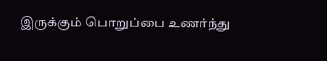இருக்கும் பொறுப்பை உணர்ந்து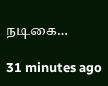நடிகை…

31 minutes ago